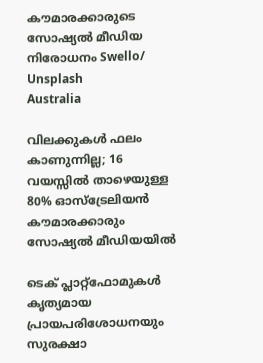കൗമാരക്കാരുടെ സോഷ്യൽ മീഡിയ നിരോധനം Swello/ Unsplash
Australia

വിലക്കുകൾ ഫലം കാണുന്നില്ല; 16 വയസ്സിൽ താഴെയുള്ള 80% ഓസ്‌ട്രേലിയൻ കൗമാരക്കാരും സോഷ്യൽ മീഡിയയിൽ

ടെക് പ്ലാറ്റ്‌ഫോമുകൾ കൃത്യമായ പ്രായപരിശോധനയും സുരക്ഷാ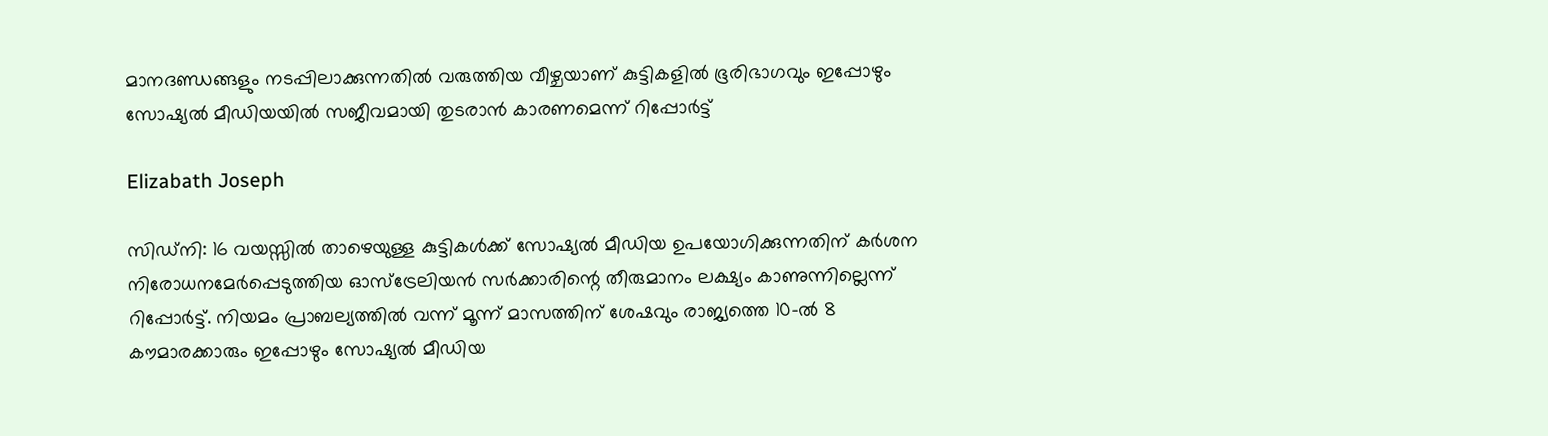മാനദണ്ഡങ്ങളും നടപ്പിലാക്കുന്നതിൽ വരുത്തിയ വീഴ്ചയാണ് കുട്ടികളിൽ ഭൂരിഭാഗവും ഇപ്പോഴും സോഷ്യൽ മീഡിയയിൽ സജീവമായി തുടരാൻ കാരണമെന്ന് റിപ്പോർട്ട്

Elizabath Joseph

സിഡ്‌നി: 16 വയസ്സിൽ താഴെയുള്ള കുട്ടികൾക്ക് സോഷ്യൽ മീഡിയ ഉപയോഗിക്കുന്നതിന് കർശന നിരോധനമേർപ്പെടുത്തിയ ഓസ്‌ട്രേലിയൻ സർക്കാരിന്റെ തീരുമാനം ലക്ഷ്യം കാണുന്നില്ലെന്ന് റിപ്പോർട്ട്. നിയമം പ്രാബല്യത്തിൽ വന്ന് മൂന്ന് മാസത്തിന് ശേഷവും രാജ്യത്തെ 10-ൽ 8 കൗമാരക്കാരും ഇപ്പോഴും സോഷ്യൽ മീഡിയ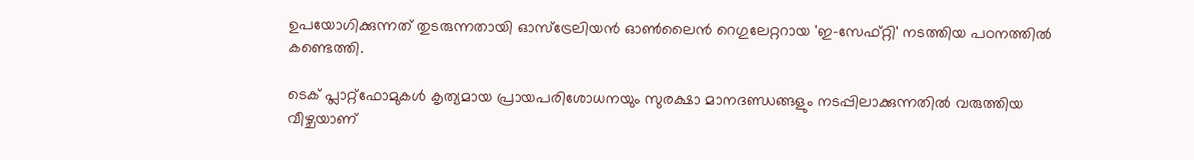ഉപയോഗിക്കുന്നത് തുടരുന്നതായി ഓസ്‌ട്രേലിയൻ ഓൺലൈൻ റെഗുലേറ്ററായ 'ഇ-സേഫ്റ്റി' നടത്തിയ പഠനത്തിൽ കണ്ടെത്തി.

ടെക് പ്ലാറ്റ്‌ഫോമുകൾ കൃത്യമായ പ്രായപരിശോധനയും സുരക്ഷാ മാനദണ്ഡങ്ങളും നടപ്പിലാക്കുന്നതിൽ വരുത്തിയ വീഴ്ചയാണ്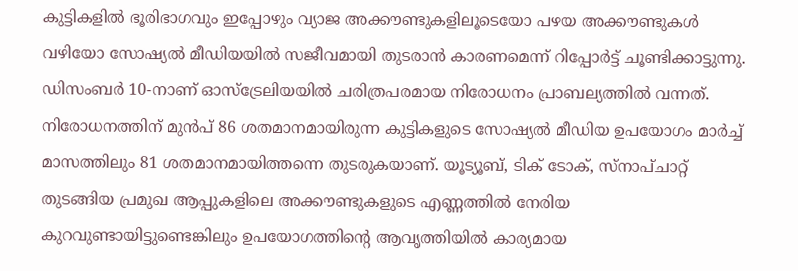കുട്ടികളിൽ ഭൂരിഭാഗവും ഇപ്പോഴും വ്യാജ അക്കൗണ്ടുകളിലൂടെയോ പഴയ അക്കൗണ്ടുകൾ വഴിയോ സോഷ്യൽ മീഡിയയിൽ സജീവമായി തുടരാൻ കാരണമെന്ന് റിപ്പോർട്ട് ചൂണ്ടിക്കാട്ടുന്നു. ഡിസംബർ 10-നാണ് ഓസ്‌ട്രേലിയയിൽ ചരിത്രപരമായ നിരോധനം പ്രാബല്യത്തിൽ വന്നത്. നിരോധനത്തിന് മുൻപ് 86 ശതമാനമായിരുന്ന കുട്ടികളുടെ സോഷ്യൽ മീഡിയ ഉപയോഗം മാർച്ച് മാസത്തിലും 81 ശതമാനമായിത്തന്നെ തുടരുകയാണ്. യൂട്യൂബ്, ടിക് ടോക്, സ്നാപ്ചാറ്റ് തുടങ്ങിയ പ്രമുഖ ആപ്പുകളിലെ അക്കൗണ്ടുകളുടെ എണ്ണത്തിൽ നേരിയ കുറവുണ്ടായിട്ടുണ്ടെങ്കിലും ഉപയോഗത്തിന്റെ ആവൃത്തിയിൽ കാര്യമായ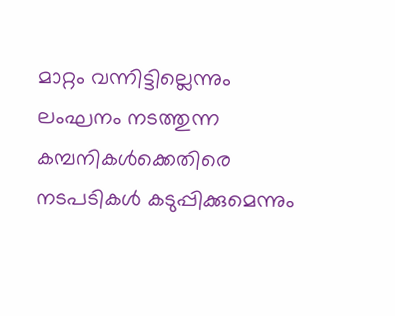മാറ്റം വന്നിട്ടില്ലെന്നും ലംഘനം നടത്തുന്ന കമ്പനികൾക്കെതിരെ നടപടികൾ കടുപ്പിക്കുമെന്നും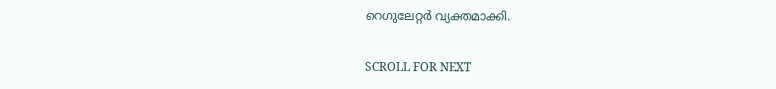റെഗുലേറ്റർ വ്യക്തമാക്കി.

SCROLL FOR NEXT